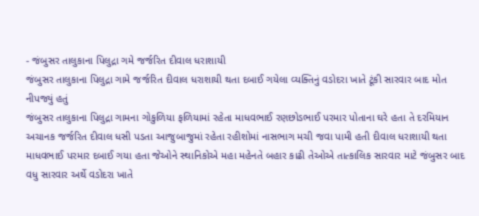- જંબુસર તાલુકાના પિલુદ્રા ગમે જર્જરિત દીવાલ ધરાશાયી
જંબુસર તાલુકાના પિલુદ્રા ગામે જર્જરિત દીવાલ ધરાશાયી થતા દબાઈ ગયેલા વ્યક્તિનું વડોદરા ખાતે ટૂંકી સારવાર બાદ મોત નીપજ્યું હતું
જંબુસર તાલુકાના પિલુદ્રા ગામના ગોકુળિયા ફળિયામાં રહેતા માધવભાઈ રણછોડભાઈ પરમાર પોતાના ઘરે હતા તે દરમિયાન અચાનક જર્જરિત દીવાલ ધસી પડતા આજુબાજુમાં રહેતા રહીશોમાં નાસભાગ મચી જવા પામી હતી દીવાલ ધરાશાયી થતા માધવભાઈ પરમાર દબાઈ ગયા હતા જેઓને સ્થાનિકોએ મહા મહેનતે બહાર કાઢી તેઓએ તાત્કાલિક સારવાર માટે જંબુસર બાદ વધુ સારવાર અર્થે વડોદરા ખાતે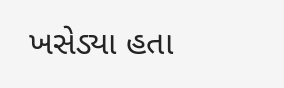ખસેડ્યા હતા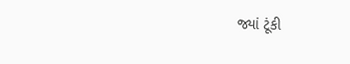જ્યાં ટૂંકી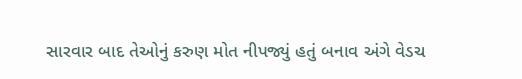સારવાર બાદ તેઓનું કરુણ મોત નીપજ્યું હતું બનાવ અંગે વેડચ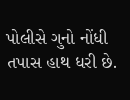પોલીસે ગુનો નોંધી તપાસ હાથ ધરી છે.